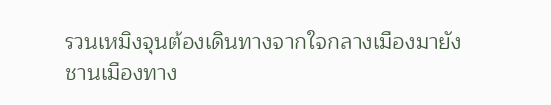รวนเหมิงจุนต้องเดินทางจากใจกลางเมืองมายังชานเมืองทาง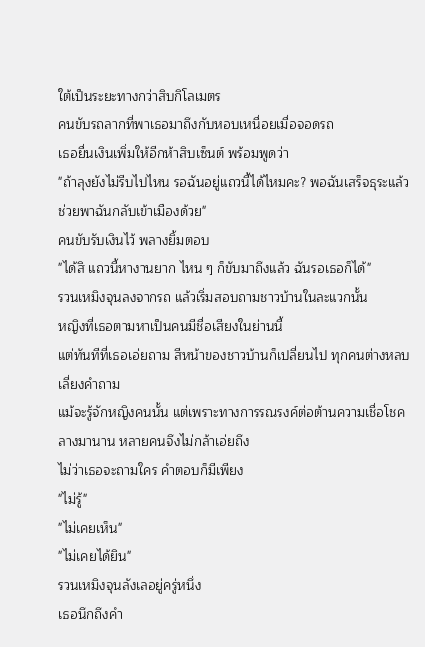ใต้เป็นระยะทางกว่าสิบกิโลเมตร
คนขับรถลากที่พาเธอมาถึงกับหอบเหนื่อยเมื่อจอดรถ
เธอยื่นเงินเพิ่มให้อีกห้าสิบเซ็นต์ พร้อมพูดว่า
"ถ้าลุงยังไม่รีบไปไหน รอฉันอยู่แถวนี้ได้ไหมคะ? พอฉันเสร็จธุระแล้ว ช่วยพาฉันกลับเข้าเมืองด้วย"
คนขับรับเงินไว้ พลางยิ้มตอบ
"ได้สิ แถวนี้หางานยาก ไหน ๆ ก็ขับมาถึงแล้ว ฉันรอเธอก็ได้"
รวนเหมิงจุนลงจากรถ แล้วเริ่มสอบถามชาวบ้านในละแวกนั้น
หญิงที่เธอตามหาเป็นคนมีชื่อเสียงในย่านนี้
แต่ทันทีที่เธอเอ่ยถาม สีหน้าของชาวบ้านก็เปลี่ยนไป ทุกคนต่างหลบเลี่ยงคำถาม
แม้จะรู้จักหญิงคนนั้น แต่เพราะทางการรณรงค์ต่อต้านความเชื่อโชคลางมานาน หลายคนจึงไม่กล้าเอ่ยถึง
ไม่ว่าเธอจะถามใคร คำตอบก็มีเพียง
"ไม่รู้"
"ไม่เคยเห็น"
"ไม่เคยได้ยิน"
รวนเหมิงจุนลังเลอยู่ครู่หนึ่ง
เธอนึกถึงคำ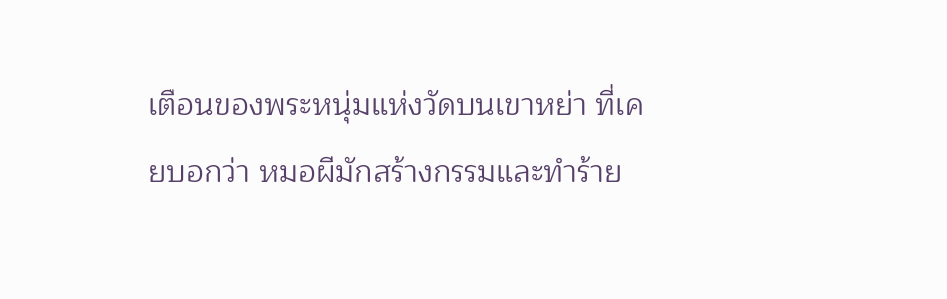เตือนของพระหนุ่มแห่งวัดบนเขาหย่า ที่เคยบอกว่า หมอผีมักสร้างกรรมและทำร้าย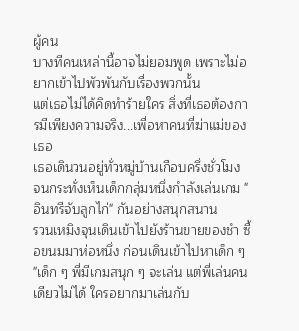ผู้คน
บางทีคนเหล่านี้อาจไม่ยอมพูด เพราะไม่อยากเข้าไปพัวพันกับเรื่องพวกนั้น
แต่เธอไม่ได้คิดทำร้ายใคร สิ่งที่เธอต้องการมีเพียงความจริง...เพื่อหาคนที่ฆ่าแม่ของเธอ
เธอเดินวนอยู่ทั่วหมู่บ้านเกือบครึ่งชั่วโมง
จนกระทั่งเห็นเด็กกลุ่มหนึ่งกำลังเล่นเกม "อินทรีจับลูกไก่" กันอย่างสนุกสนาน
รวนเหมิงจุนเดินเข้าไปยังร้านขายของชำ ซื้อขนมมาห่อหนึ่ง ก่อนเดินเข้าไปหาเด็ก ๆ
"เด็ก ๆ พี่มีเกมสนุก ๆ จะเล่น แต่พี่เล่นคนเดียวไม่ได้ ใครอยากมาเล่นกับ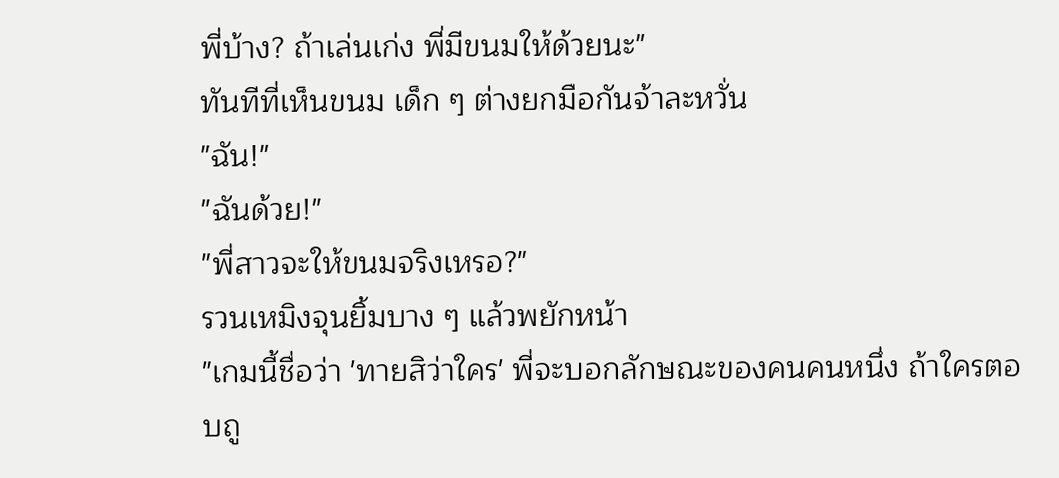พี่บ้าง? ถ้าเล่นเก่ง พี่มีขนมให้ด้วยนะ"
ทันทีที่เห็นขนม เด็ก ๆ ต่างยกมือกันจ้าละหวั่น
"ฉัน!"
"ฉันด้วย!"
"พี่สาวจะให้ขนมจริงเหรอ?"
รวนเหมิงจุนยิ้มบาง ๆ แล้วพยักหน้า
"เกมนี้ชื่อว่า 'ทายสิว่าใคร' พี่จะบอกลักษณะของคนคนหนึ่ง ถ้าใครตอบถู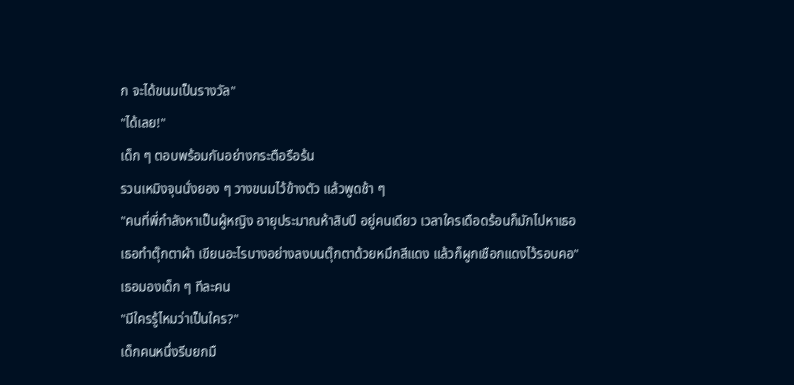ก จะได้ขนมเป็นรางวัล"
"ได้เลย!"
เด็ก ๆ ตอบพร้อมกันอย่างกระตือรือร้น
รวนเหมิงจุนนั่งยอง ๆ วางขนมไว้ข้างตัว แล้วพูดช้า ๆ
"คนที่พี่กำลังหาเป็นผู้หญิง อายุประมาณห้าสิบปี อยู่คนเดียว เวลาใครเดือดร้อนก็มักไปหาเธอ
เธอทำตุ๊กตาผ้า เขียนอะไรบางอย่างลงบนตุ๊กตาด้วยหมึกสีแดง แล้วก็ผูกเชือกแดงไว้รอบคอ"
เธอมองเด็ก ๆ ทีละคน
"มีใครรู้ไหมว่าเป็นใคร?"
เด็กคนหนึ่งรีบยกมื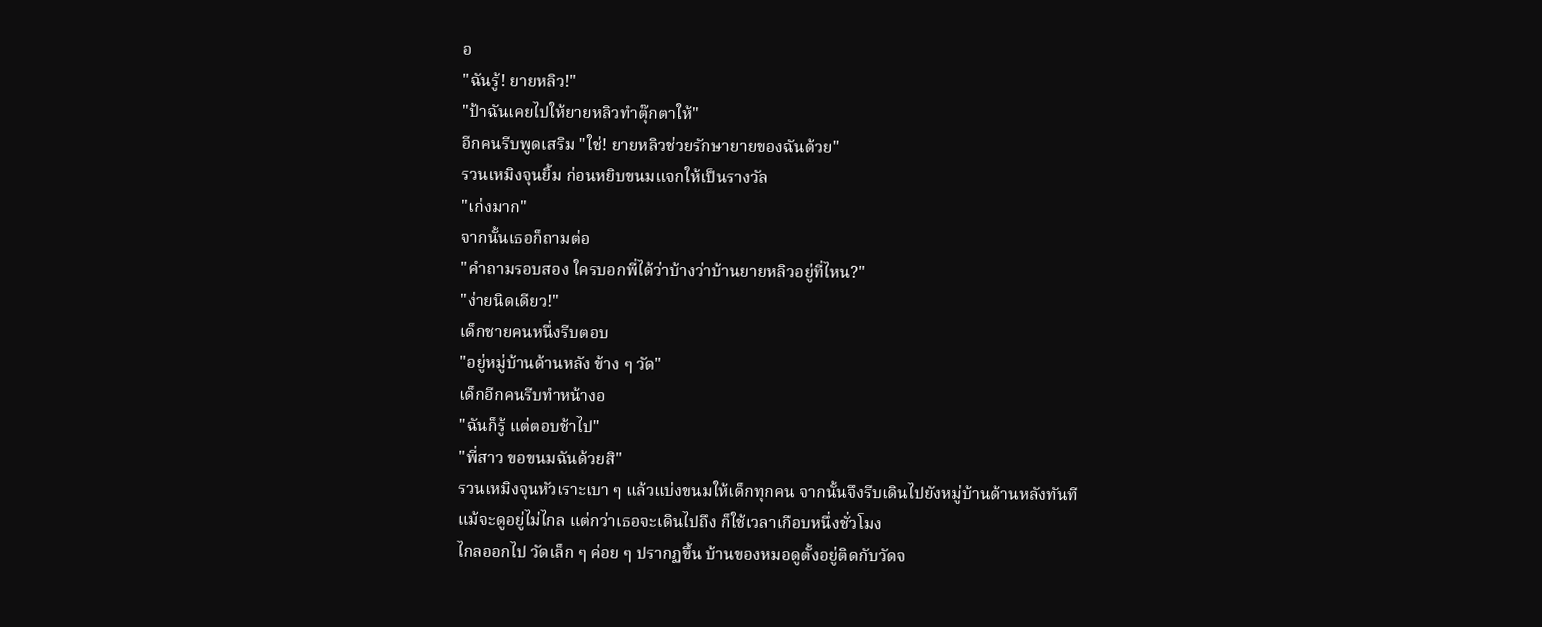อ
"ฉันรู้! ยายหลิว!"
"ป้าฉันเคยไปให้ยายหลิวทำตุ๊กตาให้"
อีกคนรีบพูดเสริม "ใช่! ยายหลิวช่วยรักษายายของฉันด้วย"
รวนเหมิงจุนยิ้ม ก่อนหยิบขนมแจกให้เป็นรางวัล
"เก่งมาก"
จากนั้นเธอก็ถามต่อ
"คำถามรอบสอง ใครบอกพี่ได้ว่าบ้างว่าบ้านยายหลิวอยู่ที่ไหน?"
"ง่ายนิดเดียว!"
เด็กชายคนหนึ่งรีบตอบ
"อยู่หมู่บ้านด้านหลัง ข้าง ๆ วัด"
เด็กอีกคนรีบทำหน้างอ
"ฉันก็รู้ แต่ตอบช้าไป"
"พี่สาว ขอขนมฉันด้วยสิ"
รวนเหมิงจุนหัวเราะเบา ๆ แล้วแบ่งขนมให้เด็กทุกคน จากนั้นจึงรีบเดินไปยังหมู่บ้านด้านหลังทันที
แม้จะดูอยู่ไม่ไกล แต่กว่าเธอจะเดินไปถึง ก็ใช้เวลาเกือบหนึ่งชั่วโมง
ไกลออกไป วัดเล็ก ๆ ค่อย ๆ ปรากฏขึ้น บ้านของหมอดูตั้งอยู่ติดกับวัดจ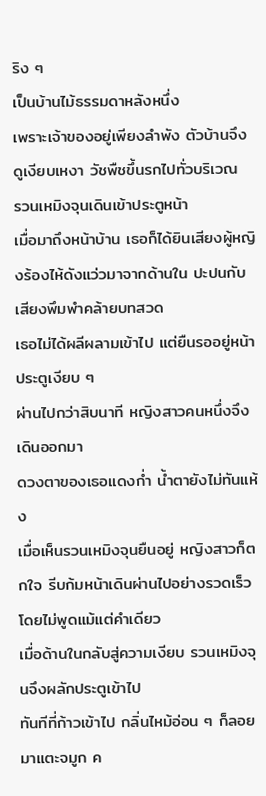ริง ๆ
เป็นบ้านไม้ธรรมดาหลังหนึ่ง
เพราะเจ้าของอยู่เพียงลำพัง ตัวบ้านจึงดูเงียบเหงา วัชพืชขึ้นรกไปทั่วบริเวณ
รวนเหมิงจุนเดินเข้าประตูหน้า
เมื่อมาถึงหน้าบ้าน เธอก็ได้ยินเสียงผู้หญิงร้องไห้ดังแว่วมาจากด้านใน ปะปนกับเสียงพึมพำคล้ายบทสวด
เธอไม่ได้ผลีผลามเข้าไป แต่ยืนรออยู่หน้าประตูเงียบ ๆ
ผ่านไปกว่าสิบนาที หญิงสาวคนหนึ่งจึงเดินออกมา
ดวงตาของเธอแดงก่ำ น้ำตายังไม่ทันแห้ง
เมื่อเห็นรวนเหมิงจุนยืนอยู่ หญิงสาวก็ตกใจ รีบก้มหน้าเดินผ่านไปอย่างรวดเร็ว โดยไม่พูดแม้แต่คำเดียว
เมื่อด้านในกลับสู่ความเงียบ รวนเหมิงจุนจึงผลักประตูเข้าไป
ทันทีที่ก้าวเข้าไป กลิ่นไหม้อ่อน ๆ ก็ลอยมาแตะจมูก ค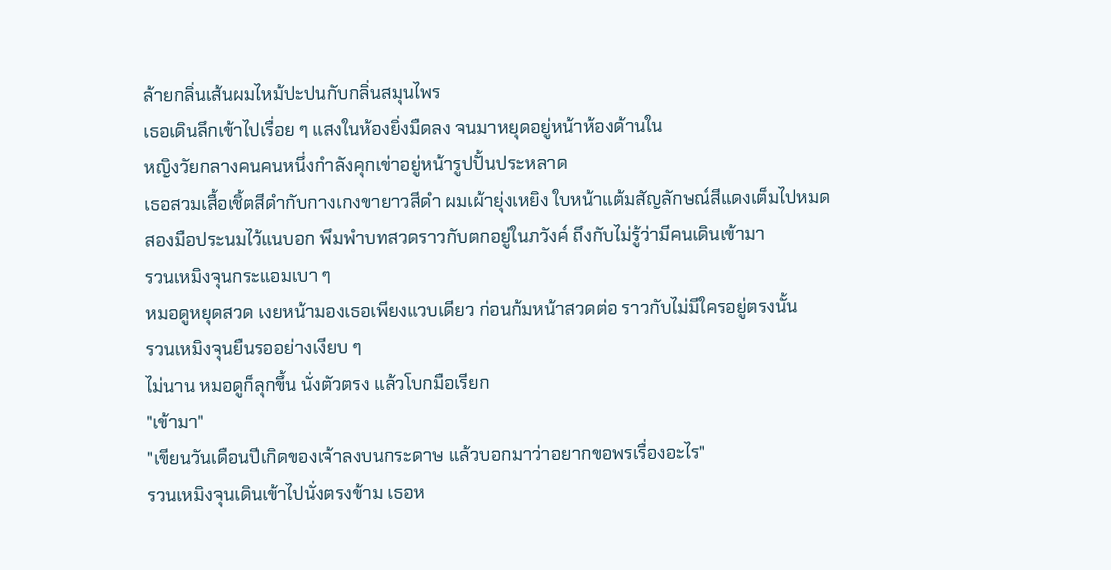ล้ายกลิ่นเส้นผมไหม้ปะปนกับกลิ่นสมุนไพร
เธอเดินลึกเข้าไปเรื่อย ๆ แสงในห้องยิ่งมืดลง จนมาหยุดอยู่หน้าห้องด้านใน
หญิงวัยกลางคนคนหนึ่งกำลังคุกเข่าอยู่หน้ารูปปั้นประหลาด
เธอสวมเสื้อเชิ้ตสีดำกับกางเกงขายาวสีดำ ผมเผ้ายุ่งเหยิง ใบหน้าแต้มสัญลักษณ์สีแดงเต็มไปหมด
สองมือประนมไว้แนบอก พึมพำบทสวดราวกับตกอยู่ในภวังค์ ถึงกับไม่รู้ว่ามีคนเดินเข้ามา
รวนเหมิงจุนกระแอมเบา ๆ
หมอดูหยุดสวด เงยหน้ามองเธอเพียงแวบเดียว ก่อนก้มหน้าสวดต่อ ราวกับไม่มีใครอยู่ตรงนั้น
รวนเหมิงจุนยืนรออย่างเงียบ ๆ
ไม่นาน หมอดูก็ลุกขึ้น นั่งตัวตรง แล้วโบกมือเรียก
"เข้ามา"
"เขียนวันเดือนปีเกิดของเจ้าลงบนกระดาษ แล้วบอกมาว่าอยากขอพรเรื่องอะไร"
รวนเหมิงจุนเดินเข้าไปนั่งตรงข้าม เธอห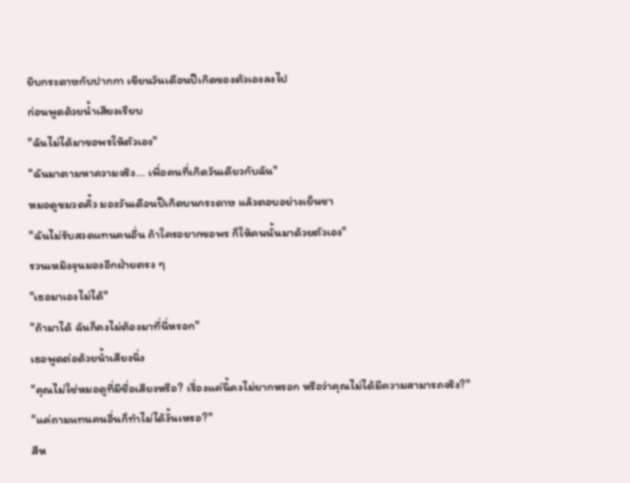ยิบกระดาษกับปากกา เขียนวันเดือนปีเกิดของตัวเองลงไป
ก่อนพูดด้วยน้ำเสียงเรียบ
"ฉันไม่ได้มาขอพรให้ตัวเอง"
"ฉันมาตามหาความจริง... เพื่อคนที่เกิดวันเดียวกับฉัน"
หมอดูขมวดคิ้ว มองวันเดือนปีเกิดบนกระดาษ แล้วตอบอย่างเย็นชา
"ฉันไม่รับสวดแทนคนอื่น ถ้าใครอยากขอพร ก็ให้คนนั้นมาด้วยตัวเอง"
รวนเหมิงจุนมองอีกฝ่ายตรง ๆ
"เธอมาเองไม่ได้"
"ถ้ามาได้ ฉันก็คงไม่ต้องมาที่นี่หรอก"
เธอพูดต่อด้วยน้ำเสียงนิ่ง
"คุณไม่ใช่หมอดูที่มีชื่อเสียงหรือ? เรื่องแค่นี้คงไม่ยากหรอก หรือว่าคุณไม่ได้มีความสามารถจริง?"
"แค่ถามแทนคนอื่นก็ทำไม่ได้งั้นเหรอ?"
สีห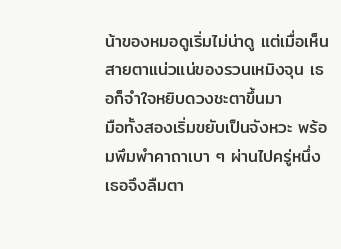น้าของหมอดูเริ่มไม่น่าดู แต่เมื่อเห็นสายตาแน่วแน่ของรวนเหมิงจุน เธอก็จำใจหยิบดวงชะตาขึ้นมา
มือทั้งสองเริ่มขยับเป็นจังหวะ พร้อมพึมพำคาถาเบา ๆ ผ่านไปครู่หนึ่ง เธอจึงลืมตา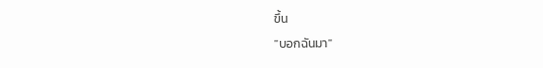ขึ้น
"บอกฉันมา"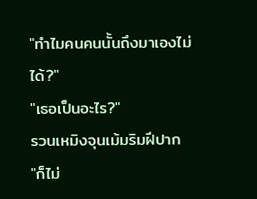"ทำไมคนคนนั้นถึงมาเองไม่ได้?"
"เธอเป็นอะไร?"
รวนเหมิงจุนเม้มริมฝีปาก
"ก็ไม่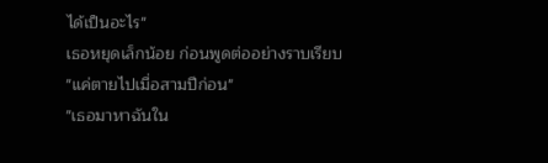ได้เป็นอะไร"
เธอหยุดเล็กน้อย ก่อนพูดต่ออย่างราบเรียบ
"แค่ตายไปเมื่อสามปีก่อน"
"เธอมาหาฉันใน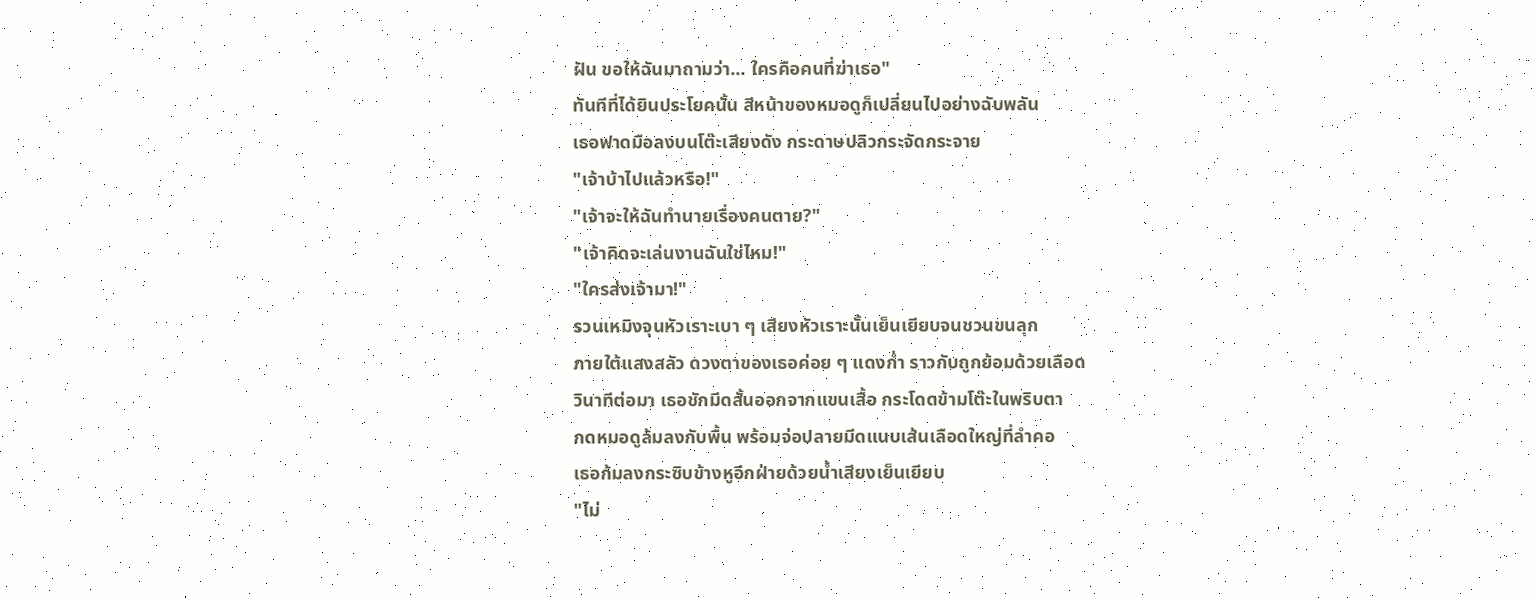ฝัน ขอให้ฉันมาถามว่า... ใครคือคนที่ฆ่าเธอ"
ทันทีที่ได้ยินประโยคนั้น สีหน้าของหมอดูก็เปลี่ยนไปอย่างฉับพลัน
เธอฟาดมือลงบนโต๊ะเสียงดัง กระดาษปลิวกระจัดกระจาย
"เจ้าบ้าไปแล้วหรือ!"
"เจ้าจะให้ฉันทำนายเรื่องคนตาย?"
"เจ้าคิดจะเล่นงานฉันใช่ไหม!"
"ใครส่งเจ้ามา!"
รวนเหมิงจุนหัวเราะเบา ๆ เสียงหัวเราะนั้นเย็นเยียบจนชวนขนลุก
ภายใต้แสงสลัว ดวงตาของเธอค่อย ๆ แดงก่ำ ราวกับถูกย้อมด้วยเลือด
วินาทีต่อมา เธอชักมีดสั้นออกจากแขนเสื้อ กระโดดข้ามโต๊ะในพริบตา
กดหมอดูล้มลงกับพื้น พร้อมจ่อปลายมีดแนบเส้นเลือดใหญ่ที่ลำคอ
เธอก้มลงกระซิบข้างหูอีกฝ่ายด้วยน้ำเสียงเย็นเยียบ
"ไม่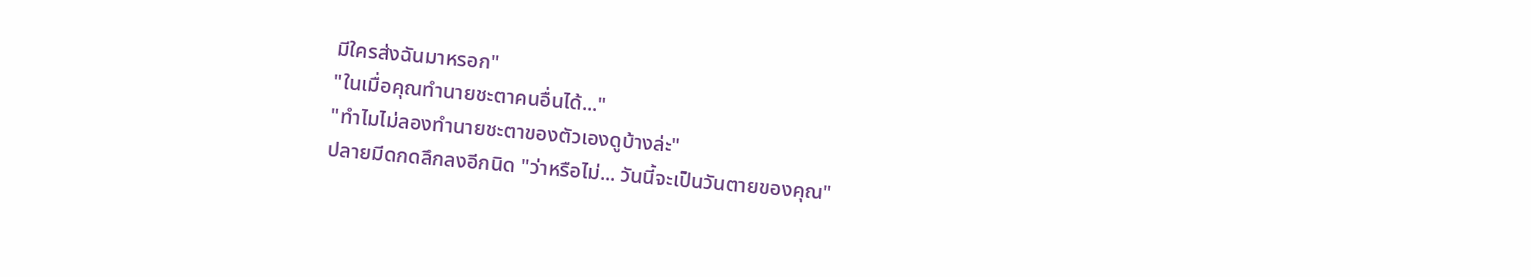มีใครส่งฉันมาหรอก"
"ในเมื่อคุณทำนายชะตาคนอื่นได้..."
"ทำไมไม่ลองทำนายชะตาของตัวเองดูบ้างล่ะ"
ปลายมีดกดลึกลงอีกนิด "ว่าหรือไม่... วันนี้จะเป็นวันตายของคุณ"